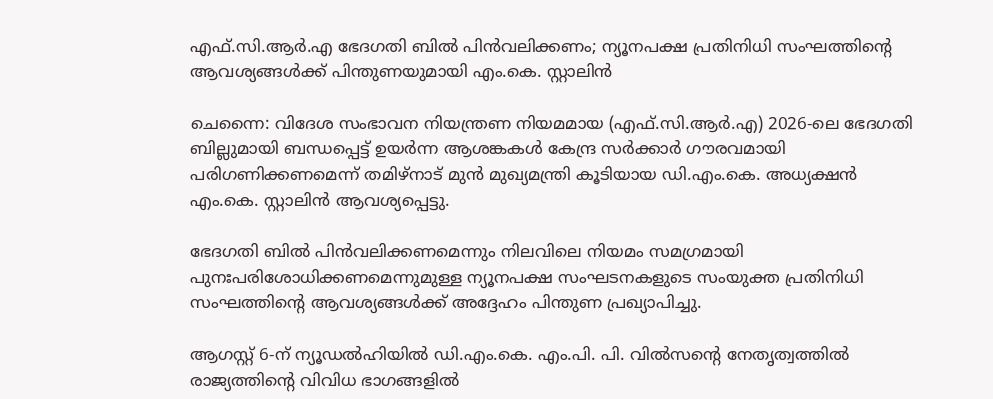എഫ്.സി.ആർ.എ ഭേദഗതി ബിൽ പിൻവലിക്കണം; ന്യൂനപക്ഷ പ്രതിനിധി സംഘത്തിന്റെ ആവശ്യങ്ങൾക്ക് പിന്തുണയുമായി എം.കെ. സ്റ്റാലിൻ

ചെന്നൈ: വിദേശ സംഭാവന നിയന്ത്രണ നിയമമായ (എഫ്.സി.ആർ.എ) 2026-ലെ ഭേദഗതി ബില്ലുമായി ബന്ധപ്പെട്ട് ഉയർന്ന ആശങ്കകൾ കേന്ദ്ര സർക്കാർ ഗൗരവമായി പരിഗണിക്കണമെന്ന് തമിഴ്നാട് മുൻ മുഖ്യമന്ത്രി കൂടിയായ ഡി.എം.കെ. അധ്യക്ഷൻ എം.കെ. സ്റ്റാലിൻ ആവശ്യപ്പെട്ടു.

ഭേദഗതി ബിൽ പിൻവലിക്കണമെന്നും നിലവിലെ നിയമം സമഗ്രമായി പുനഃപരിശോധിക്കണമെന്നുമുള്ള ന്യൂനപക്ഷ സംഘടനകളുടെ സംയുക്ത പ്രതിനിധി സംഘത്തിന്റെ ആവശ്യങ്ങൾക്ക് അദ്ദേഹം പിന്തുണ പ്രഖ്യാപിച്ചു.

ആഗസ്റ്റ് 6-ന് ന്യൂഡൽഹിയിൽ ഡി.എം.കെ. എം.പി. പി. വിൽസന്റെ നേതൃത്വത്തിൽ രാജ്യത്തിന്റെ വിവിധ ഭാഗങ്ങളിൽ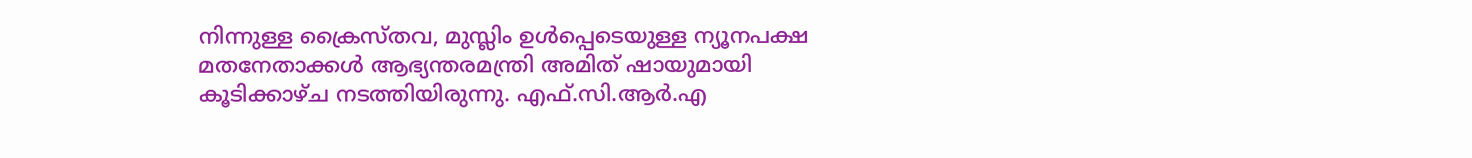നിന്നുള്ള ക്രൈസ്തവ, മുസ്ലിം ഉൾപ്പെടെയുള്ള ന്യൂനപക്ഷ മതനേതാക്കൾ ആഭ്യന്തരമന്ത്രി അമിത് ഷായുമായി കൂടിക്കാഴ്ച നടത്തിയിരുന്നു. എഫ്.സി.ആർ.എ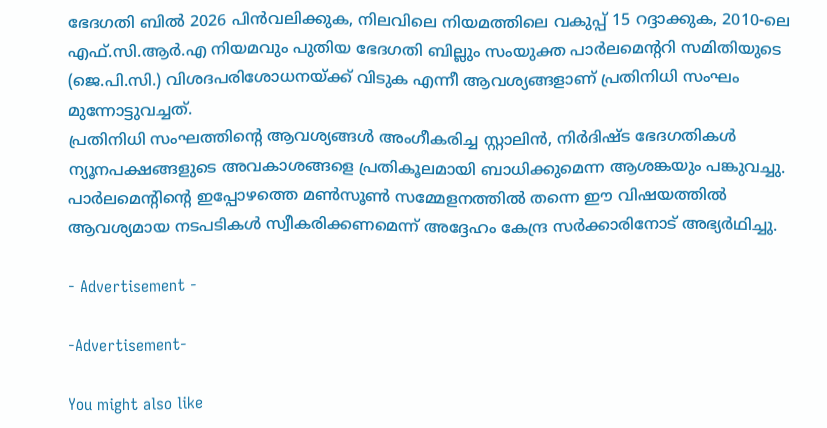ഭേദഗതി ബിൽ 2026 പിൻവലിക്കുക, നിലവിലെ നിയമത്തിലെ വകുപ്പ് 15 റദ്ദാക്കുക, 2010-ലെ എഫ്.സി.ആർ.എ നിയമവും പുതിയ ഭേദഗതി ബില്ലും സംയുക്ത പാർലമെന്ററി സമിതിയുടെ (ജെ.പി.സി.) വിശദപരിശോധനയ്ക്ക് വിടുക എന്നീ ആവശ്യങ്ങളാണ് പ്രതിനിധി സംഘം മുന്നോട്ടുവച്ചത്.
പ്രതിനിധി സംഘത്തിന്റെ ആവശ്യങ്ങൾ അംഗീകരിച്ച സ്റ്റാലിൻ, നിർദിഷ്ട ഭേദഗതികൾ ന്യൂനപക്ഷങ്ങളുടെ അവകാശങ്ങളെ പ്രതികൂലമായി ബാധിക്കുമെന്ന ആശങ്കയും പങ്കുവച്ചു. പാർലമെന്റിന്റെ ഇപ്പോഴത്തെ മൺസൂൺ സമ്മേളനത്തിൽ തന്നെ ഈ വിഷയത്തിൽ ആവശ്യമായ നടപടികൾ സ്വീകരിക്കണമെന്ന് അദ്ദേഹം കേന്ദ്ര സർക്കാരിനോട് അഭ്യർഥിച്ചു.

- Advertisement -

-Advertisement-

You might also like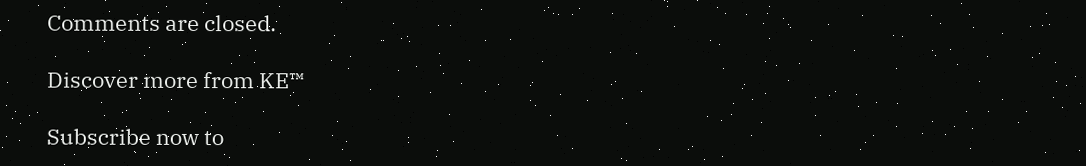Comments are closed.

Discover more from KE™

Subscribe now to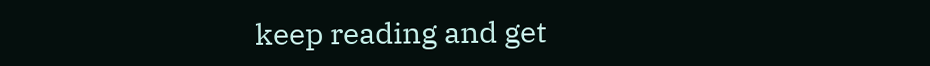keep reading and get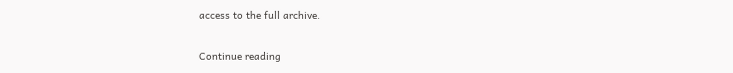access to the full archive.

Continue reading